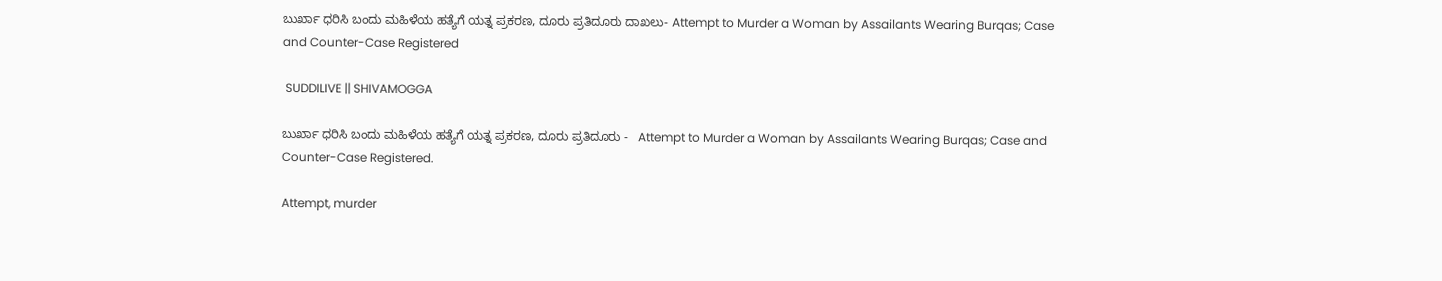ಬುರ್ಖಾ ಧರಿಸಿ ಬಂದು ಮಹಿಳೆಯ ಹತ್ಯೆಗೆ ಯತ್ನ ಪ್ರಕರಣ, ದೂರು ಪ್ರತಿದೂರು ದಾಖಲು- Attempt to Murder a Woman by Assailants Wearing Burqas; Case and Counter-Case Registered

 SUDDILIVE || SHIVAMOGGA

ಬುರ್ಖಾ ಧರಿಸಿ ಬಂದು ಮಹಿಳೆಯ ಹತ್ಯೆಗೆ ಯತ್ನ ಪ್ರಕರಣ, ದೂರು ಪ್ರತಿದೂರು -   Attempt to Murder a Woman by Assailants Wearing Burqas; Case and Counter-Case Registered.

Attempt, murder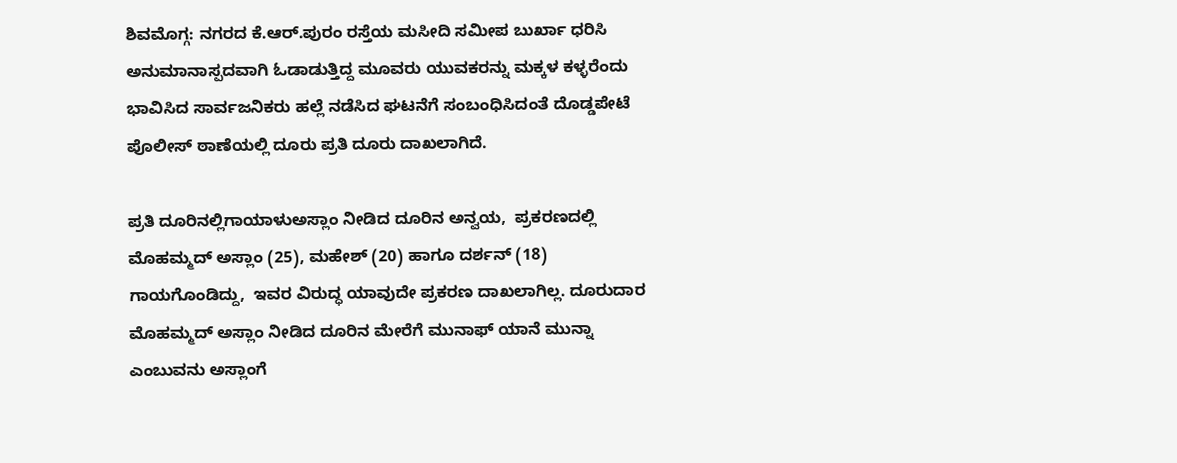ಶಿವಮೊಗ್ಗ: ನಗರದ ಕೆ.ಆರ್.ಪುರಂ ರಸ್ತೆಯ ಮಸೀದಿ ಸಮೀಪ ಬುರ್ಖಾ ಧರಿಸಿ ಅನುಮಾನಾಸ್ಪದವಾಗಿ ಓಡಾಡುತ್ತಿದ್ದ ಮೂವರು ಯುವಕರನ್ನು ಮಕ್ಕಳ ಕಳ್ಳರೆಂದು ಭಾವಿಸಿದ ಸಾರ್ವಜನಿಕರು ಹಲ್ಲೆ ನಡೆಸಿದ ಘಟನೆಗೆ ಸಂಬಂಧಿಸಿದಂತೆ ದೊಡ್ಡಪೇಟೆ ಪೊಲೀಸ್ ಠಾಣೆಯಲ್ಲಿ ದೂರು ಪ್ರತಿ ದೂರು ದಾಖಲಾಗಿದೆ.

ಪ್ರತಿ ದೂರಿನಲ್ಲಿ‌ಗಾಯಾಳು‌ಅಸ್ಲಾಂ ನೀಡಿದ ದೂರಿನ ಅನ್ವಯ,  ಪ್ರಕರಣದಲ್ಲಿ ಮೊಹಮ್ಮದ್ ಅಸ್ಲಾಂ (25), ಮಹೇಶ್ (20) ಹಾಗೂ ದರ್ಶನ್ (18) ಗಾಯಗೊಂಡಿದ್ದು,  ಇವರ ವಿರುದ್ಧ ಯಾವುದೇ ಪ್ರಕರಣ ದಾಖಲಾಗಿಲ್ಲ. ದೂರುದಾರ ಮೊಹಮ್ಮದ್ ಅಸ್ಲಾಂ ನೀಡಿದ ದೂರಿನ ಮೇರೆಗೆ ಮುನಾಫ್ ಯಾನೆ ಮುನ್ನಾ ಎಂಬುವನು ಅಸ್ಲಾಂಗೆ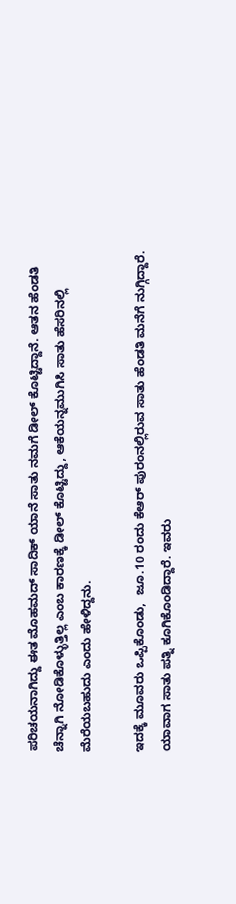ಪರಿಚಯನಾಗಿದ್ದು ಈತ ಮೊಹಮದ್ ಸಾದಿಕ್ ಯಾನೆ ಸಾತು ನಮಗೆ ಡೀಲ್ ಕೊಟ್ಟಿದ್ದಾನೆ. ಆತನ ಹೆಂಡತಿ ಚೆನ್ನಾಗಿ ನೋಡಿಕೊಳ್ಳುತ್ತಿಲ್ಲ ಎಂಬ ಕಾರಣಕ್ಕೆ ಡೀಲ್ ಕೊಟ್ಟಿದ್ದು, ಆಕೆಯನ್ನ‌ಮುಗಿಸಿ ಸಾತು ಹೆಸರಿನಲ್ಲಿ ಮೆರೆಯಬಹುದು ಎಂದು ಹೇಳಿದ್ದನು.

ಇದಕ್ಕೆ ಮೂವರು ಒಪ್ಪಿಕೊಂಡು,  ಜೂ.10 ರಂದು ಕೆಆರ್ ಪುರಂನಲ್ಲಿರುವ‌ ಸಾತು ಹೆಂಡತಿ ಮನೆಗೆ ನುಗ್ಗಿದ್ದಾರೆ. ಯಾವಾಗ ಸಾತು ಪತ್ನಿ ಕೂಗಿಕೊಂಡಿದ್ದಾರೆ. ಇವರು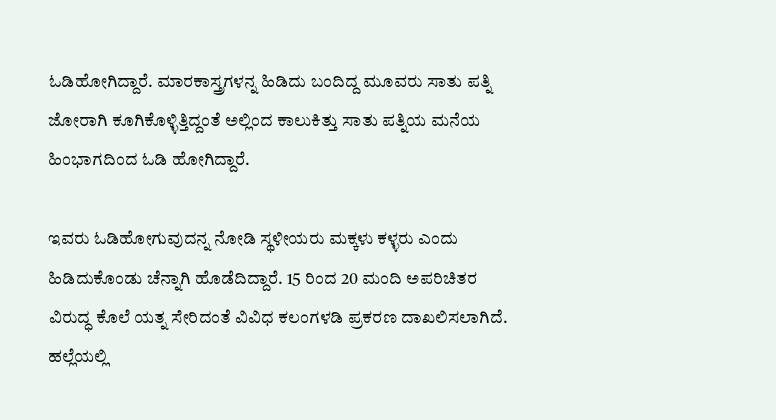ಓಡಿಹೋಗಿದ್ದಾರೆ. ಮಾರಕಾಸ್ತ್ರಗಳನ್ನ ಹಿಡಿದು ಬಂದಿದ್ದ ಮೂವರು ಸಾತು ಪತ್ನಿ ಜೋರಾಗಿ ಕೂಗಿಕೊಳ್ಳಿತ್ತಿದ್ದಂತೆ ಅಲ್ಲಿಂದ ಕಾಲುಕಿತ್ತು ಸಾತು ಪತ್ನಿಯ ಮನೆಯ ಹಿಂಭಾಗದಿಂದ ಓಡಿ ಹೋಗಿದ್ದಾರೆ.

ಇವರು ಓಡಿಹೋಗುವುದನ್ನ‌ ನೋಡಿ ಸ್ಥಳೀಯರು ಮಕ್ಕಳು ಕಳ್ಳರು ಎಂದು ಹಿಡಿದುಕೊಂಡು ಚೆನ್ನಾಗಿ ಹೊಡೆದಿದ್ದಾರೆ. 15 ರಿಂದ 20 ಮಂದಿ ಅಪರಿಚಿತರ ವಿರುದ್ಧ ಕೊಲೆ ಯತ್ನ ಸೇರಿದಂತೆ ವಿವಿಧ ಕಲಂಗಳಡಿ ಪ್ರಕರಣ ದಾಖಲಿಸಲಾಗಿದೆ. ಹಲ್ಲೆಯಲ್ಲಿ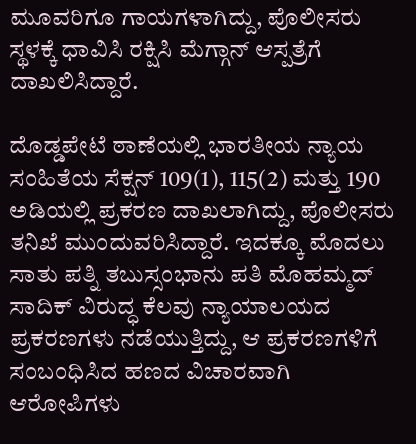ಮೂವರಿಗೂ ಗಾಯಗಳಾಗಿದ್ದು, ಪೊಲೀಸರು ಸ್ಥಳಕ್ಕೆ ಧಾವಿಸಿ ರಕ್ಷಿಸಿ ಮೆಗ್ಗಾನ್ ಆಸ್ಪತ್ರೆಗೆ ದಾಖಲಿಸಿದ್ದಾರೆ.

ದೊಡ್ಡಪೇಟೆ ಠಾಣೆಯಲ್ಲಿ ಭಾರತೀಯ ನ್ಯಾಯ ಸಂಹಿತೆಯ ಸೆಕ್ಷನ್ 109(1), 115(2) ಮತ್ತು 190 ಅಡಿಯಲ್ಲಿ ಪ್ರಕರಣ ದಾಖಲಾಗಿದ್ದು, ಪೊಲೀಸರು ತನಿಖೆ ಮುಂದುವರಿಸಿದ್ದಾರೆ. ಇದಕ್ಕೂ ಮೊದಲು ಸಾತು ಪತ್ನಿ ತಬುಸ್ಸಂ‌ಭಾನು ಪತಿ ಮೊಹಮ್ಮದ್ ಸಾದಿಕ್ ವಿರುದ್ಧ ಕೆಲವು ನ್ಯಾಯಾಲಯದ ಪ್ರಕರಣಗಳು ನಡೆಯುತ್ತಿದ್ದು, ಆ ಪ್ರಕರಣಗಳಿಗೆ ಸಂಬಂಧಿಸಿದ ಹಣದ ವಿಚಾರವಾಗಿ ಆರೋಪಿಗಳು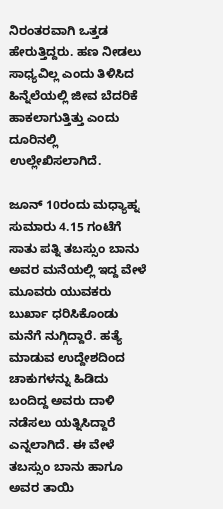ನಿರಂತರವಾಗಿ ಒತ್ತಡ ಹೇರುತ್ತಿದ್ದರು. ಹಣ ನೀಡಲು ಸಾಧ್ಯವಿಲ್ಲ ಎಂದು ತಿಳಿಸಿದ ಹಿನ್ನೆಲೆಯಲ್ಲಿ ಜೀವ ಬೆದರಿಕೆ ಹಾಕಲಾಗುತ್ತಿತ್ತು ಎಂದು ದೂರಿನಲ್ಲಿ ಉಲ್ಲೇಖಿಸಲಾಗಿದೆ.

ಜೂನ್ 10ರಂದು ಮಧ್ಯಾಹ್ನ ಸುಮಾರು 4.15 ಗಂಟೆಗೆ ಸಾತು ಪತ್ನಿ ತಬಸ್ಸುಂ ಬಾನು ಅವರ ಮನೆಯಲ್ಲಿ ಇದ್ದ ವೇಳೆ ಮೂವರು ಯುವಕರು ಬುರ್ಖಾ ಧರಿಸಿಕೊಂಡು ಮನೆಗೆ ನುಗ್ಗಿದ್ದಾರೆ. ಹತ್ಯೆ ಮಾಡುವ ಉದ್ದೇಶದಿಂದ ಚಾಕುಗಳನ್ನು ಹಿಡಿದು ಬಂದಿದ್ದ ಅವರು ದಾಳಿ ನಡೆಸಲು ಯತ್ನಿಸಿದ್ದಾರೆ ಎನ್ನಲಾಗಿದೆ. ಈ ವೇಳೆ ತಬಸ್ಸುಂ ಬಾನು ಹಾಗೂ ಅವರ ತಾಯಿ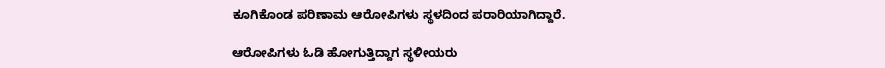ಕೂಗಿಕೊಂಡ ಪರಿಣಾಮ ಆರೋಪಿಗಳು ಸ್ಥಳದಿಂದ ಪರಾರಿಯಾಗಿದ್ದಾರೆ.

ಆರೋಪಿಗಳು ಓಡಿ ಹೋಗುತ್ತಿದ್ದಾಗ ಸ್ಥಳೀಯರು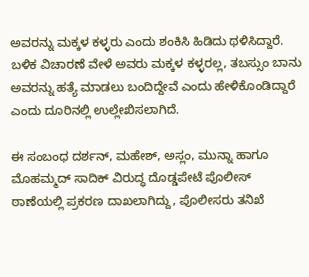ಅವರನ್ನು ಮಕ್ಕಳ ಕಳ್ಳರು ಎಂದು ಶಂಕಿಸಿ ಹಿಡಿದು ಥಳಿಸಿದ್ದಾರೆ. ಬಳಿಕ ವಿಚಾರಣೆ ವೇಳೆ ಅವರು ಮಕ್ಕಳ ಕಳ್ಳರಲ್ಲ, ತಬಸ್ಸುಂ ಬಾನು ಅವರನ್ನು ಹತ್ಯೆ ಮಾಡಲು ಬಂದಿದ್ದೇವೆ ಎಂದು ಹೇಳಿಕೊಂಡಿದ್ದಾರೆ ಎಂದು ದೂರಿನಲ್ಲಿ ಉಲ್ಲೇಖಿಸಲಾಗಿದೆ.

ಈ ಸಂಬಂಧ ದರ್ಶನ್, ಮಹೇಶ್, ಅಸ್ಲಂ, ಮುನ್ನಾ ಹಾಗೂ ಮೊಹಮ್ಮದ್ ಸಾದಿಕ್ ವಿರುದ್ಧ ದೊಡ್ಡಪೇಟೆ ಪೊಲೀಸ್ ಠಾಣೆಯಲ್ಲಿ ಪ್ರಕರಣ ದಾಖಲಾಗಿದ್ದು, ಪೊಲೀಸರು ತನಿಖೆ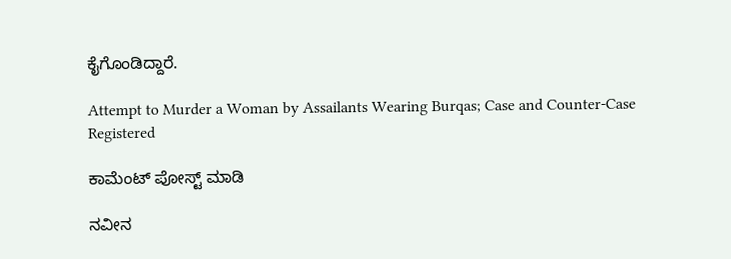ಕೈಗೊಂಡಿದ್ದಾರೆ.

Attempt to Murder a Woman by Assailants Wearing Burqas; Case and Counter-Case Registered

ಕಾಮೆಂಟ್‌‌ ಪೋಸ್ಟ್‌ ಮಾಡಿ

ನವೀನ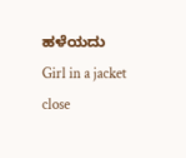ಹಳೆಯದು
Girl in a jacket
close